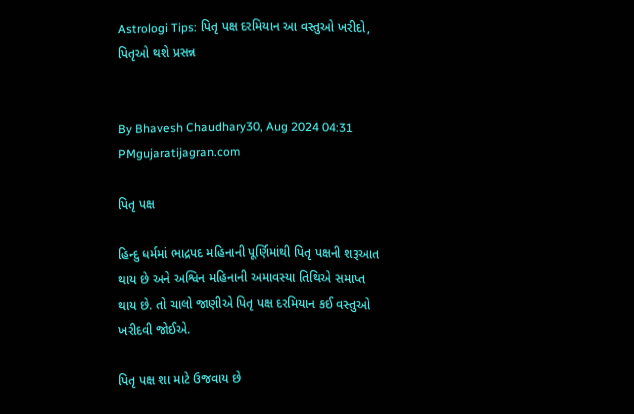Astrologi Tips: પિતૃ પક્ષ દરમિયાન આ વસ્તુઓ ખરીદો, પિતૃઓ થશે પ્રસન્ન


By Bhavesh Chaudhary30, Aug 2024 04:31 PMgujaratijagran.com

પિતૃ પક્ષ

હિન્દુ ધર્મમાં ભાદ્રપદ મહિનાની પૂર્ણિમાંથી પિતૃ પક્ષની શરૂઆત થાય છે અને અશ્વિન મહિનાની અમાવસ્યા તિથિએ સમાપ્ત થાય છે. તો ચાલો જાણીએ પિતૃ પક્ષ દરમિયાન કઈ વસ્તુઓ ખરીદવી જોઈએ.

પિતૃ પક્ષ શા માટે ઉજવાય છે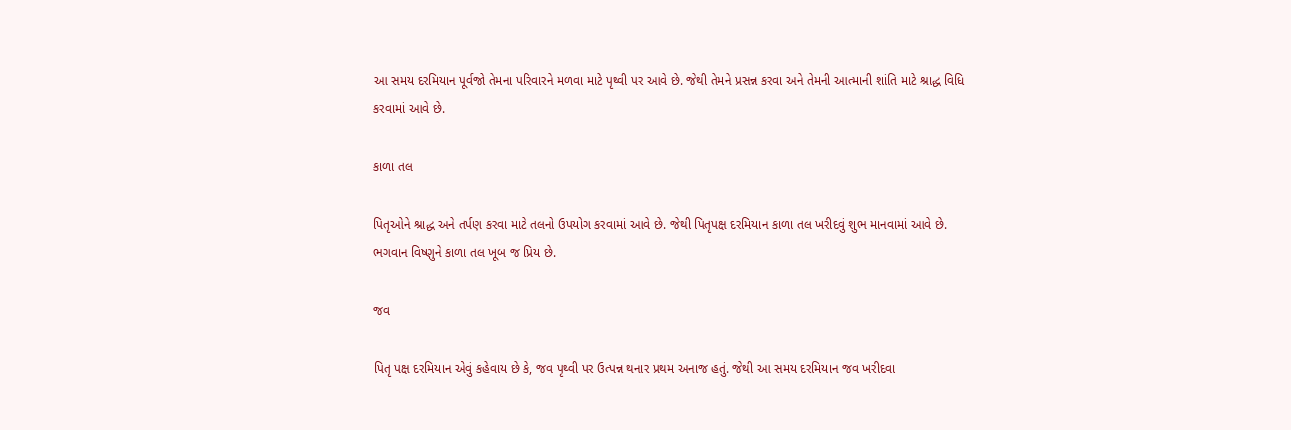આ સમય દરમિયાન પૂર્વજો તેમના પરિવારને મળવા માટે પૃથ્વી પર આવે છે. જેથી તેમને પ્રસન્ન કરવા અને તેમની આત્માની શાંતિ માટે શ્રાદ્ધ વિધિ કરવામાં આવે છે.

કાળા તલ

પિતૃઓને શ્રાદ્ધ અને તર્પણ કરવા માટે તલનો ઉપયોગ કરવામાં આવે છે. જેથી પિતૃપક્ષ દરમિયાન કાળા તલ ખરીદવું શુભ માનવામાં આવે છે. ભગવાન વિષ્ણુને કાળા તલ ખૂબ જ પ્રિય છે.

જવ

પિતૃ પક્ષ દરમિયાન એવું કહેવાય છે કે, જવ પૃથ્વી પર ઉત્પન્ન થનાર પ્રથમ અનાજ હતું. જેથી આ સમય દરમિયાન જવ ખરીદવા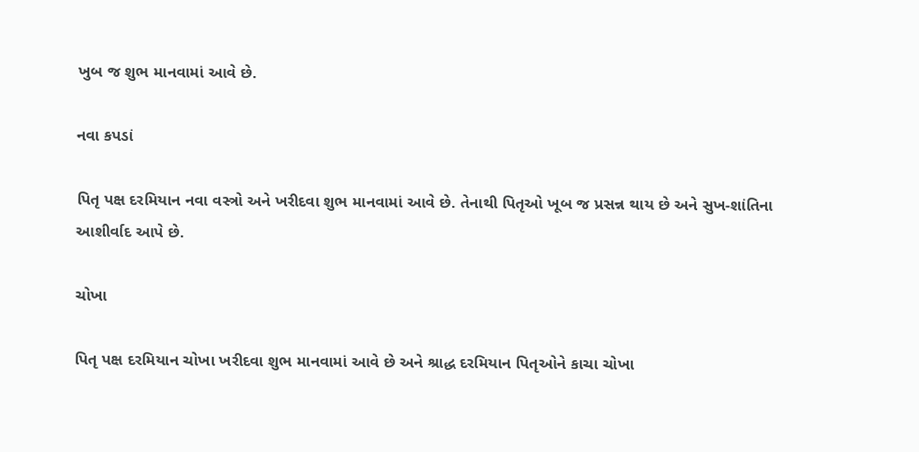ખુબ જ શુભ માનવામાં આવે છે.

નવા કપડાં

પિતૃ પક્ષ દરમિયાન નવા વસ્ત્રો અને ખરીદવા શુભ માનવામાં આવે છે. તેનાથી પિતૃઓ ખૂબ જ પ્રસન્ન થાય છે અને સુખ-શાંતિના આશીર્વાદ આપે છે.

ચોખા

પિતૃ પક્ષ દરમિયાન ચોખા ખરીદવા શુભ માનવામાં આવે છે અને શ્રાદ્ધ દરમિયાન પિતૃઓને કાચા ચોખા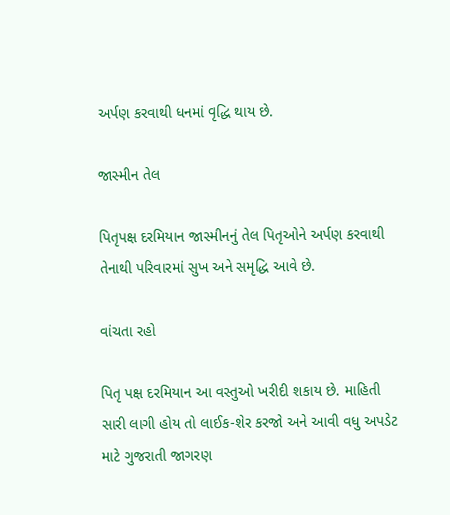અર્પણ કરવાથી ધનમાં વૃદ્ધિ થાય છે.

જાસ્મીન તેલ

પિતૃપક્ષ દરમિયાન જાસ્મીનનું તેલ પિતૃઓને અર્પણ કરવાથી તેનાથી પરિવારમાં સુખ અને સમૃદ્ધિ આવે છે.

વાંચતા રહો

પિતૃ પક્ષ દરમિયાન આ વસ્તુઓ ખરીદી શકાય છે. માહિતી સારી લાગી હોય તો લાઈક-શેર કરજો અને આવી વધુ અપડેટ માટે ગુજરાતી જાગરણ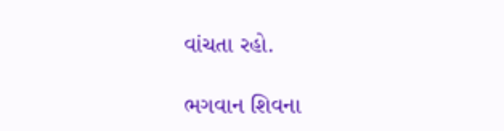વાંચતા રહો.

ભગવાન શિવના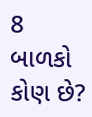8 બાળકો કોણ છે?